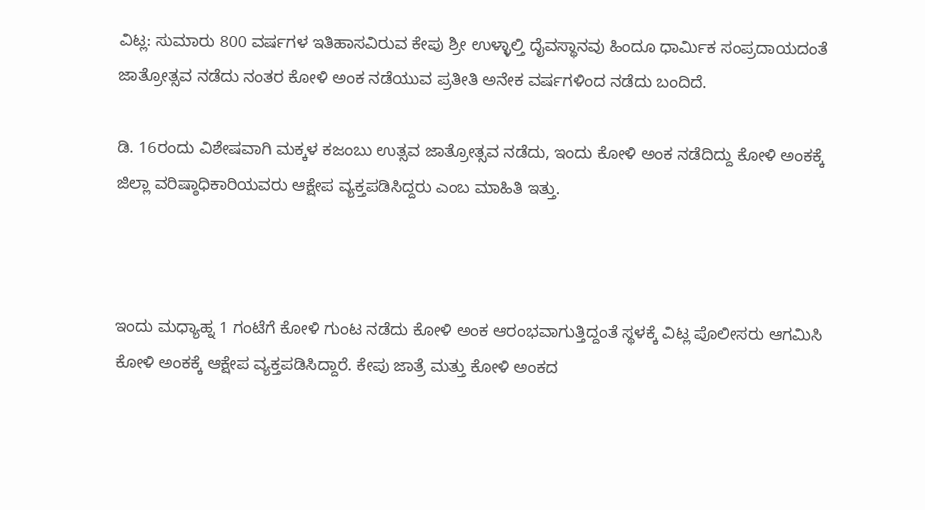ವಿಟ್ಲ: ಸುಮಾರು 800 ವರ್ಷಗಳ ಇತಿಹಾಸವಿರುವ ಕೇಪು ಶ್ರೀ ಉಳ್ಳಾಲ್ತಿ ದೈವಸ್ಥಾನವು ಹಿಂದೂ ಧಾರ್ಮಿಕ ಸಂಪ್ರದಾಯದಂತೆ ಜಾತ್ರೋತ್ಸವ ನಡೆದು ನಂತರ ಕೋಳಿ ಅಂಕ ನಡೆಯುವ ಪ್ರತೀತಿ ಅನೇಕ ವರ್ಷಗಳಿಂದ ನಡೆದು ಬಂದಿದೆ.

ಡಿ. 16ರಂದು ವಿಶೇಷವಾಗಿ ಮಕ್ಕಳ ಕಜಂಬು ಉತ್ಸವ ಜಾತ್ರೋತ್ಸವ ನಡೆದು, ಇಂದು ಕೋಳಿ ಅಂಕ ನಡೆದಿದ್ದು ಕೋಳಿ ಅಂಕಕ್ಕೆ ಜಿಲ್ಲಾ ವರಿಷ್ಠಾಧಿಕಾರಿಯವರು ಆಕ್ಷೇಪ ವ್ಯಕ್ತಪಡಿಸಿದ್ದರು ಎಂಬ ಮಾಹಿತಿ ಇತ್ತು.



ಇಂದು ಮಧ್ಯಾಹ್ನ 1 ಗಂಟೆಗೆ ಕೋಳಿ ಗುಂಟ ನಡೆದು ಕೋಳಿ ಅಂಕ ಆರಂಭವಾಗುತ್ತಿದ್ದಂತೆ ಸ್ಥಳಕ್ಕೆ ವಿಟ್ಲ ಪೊಲೀಸರು ಆಗಮಿಸಿ ಕೋಳಿ ಅಂಕಕ್ಕೆ ಆಕ್ಷೇಪ ವ್ಯಕ್ತಪಡಿಸಿದ್ದಾರೆ. ಕೇಪು ಜಾತ್ರೆ ಮತ್ತು ಕೋಳಿ ಅಂಕದ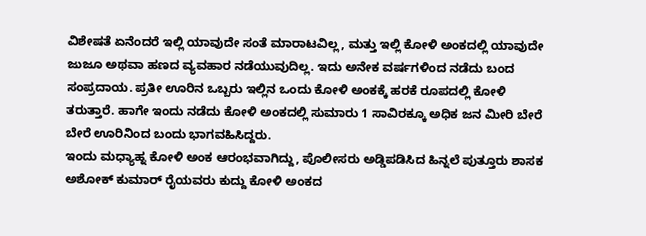ವಿಶೇಷತೆ ಏನೆಂದರೆ ಇಲ್ಲಿ ಯಾವುದೇ ಸಂತೆ ಮಾರಾಟವಿಲ್ಲ, ಮತ್ತು ಇಲ್ಲಿ ಕೋಳಿ ಅಂಕದಲ್ಲಿ ಯಾವುದೇ ಜುಜೂ ಅಥವಾ ಹಣದ ವ್ಯವಹಾರ ನಡೆಯುವುದಿಲ್ಲ. ಇದು ಅನೇಕ ವರ್ಷಗಳಿಂದ ನಡೆದು ಬಂದ ಸಂಪ್ರದಾಯ. ಪ್ರತೀ ಊರಿನ ಒಬ್ಬರು ಇಲ್ಲಿನ ಒಂದು ಕೋಳಿ ಅಂಕಕ್ಕೆ ಹರಕೆ ರೂಪದಲ್ಲಿ ಕೋಳಿ ತರುತ್ತಾರೆ. ಹಾಗೇ ಇಂದು ನಡೆದು ಕೋಳಿ ಅಂಕದಲ್ಲಿ ಸುಮಾರು 1 ಸಾವಿರಕ್ಕೂ ಅಧಿಕ ಜನ ಮೀರಿ ಬೇರೆ ಬೇರೆ ಊರಿನಿಂದ ಬಂದು ಭಾಗವಹಿಸಿದ್ದರು.
ಇಂದು ಮಧ್ಯಾಹ್ನ ಕೋಳಿ ಅಂಕ ಆರಂಭವಾಗಿದ್ದು, ಪೊಲೀಸರು ಅಡ್ಡಿಪಡಿಸಿದ ಹಿನ್ನಲೆ ಪುತ್ತೂರು ಶಾಸಕ ಅಶೋಕ್ ಕುಮಾರ್ ರೈಯವರು ಕುದ್ದು ಕೋಳಿ ಅಂಕದ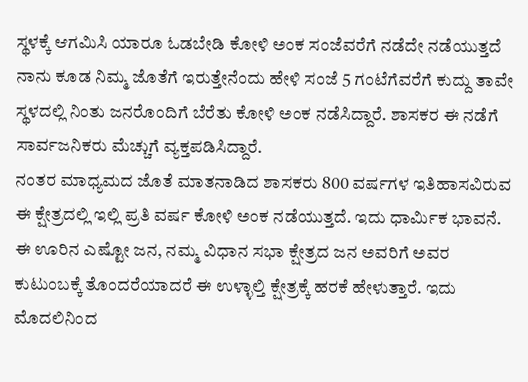ಸ್ಥಳಕ್ಕೆ ಆಗಮಿಸಿ ಯಾರೂ ಓಡಬೇಡಿ ಕೋಳಿ ಅಂಕ ಸಂಜೆವರೆಗೆ ನಡೆದೇ ನಡೆಯುತ್ತದೆ ನಾನು ಕೂಡ ನಿಮ್ಮ ಜೊತೆಗೆ ಇರುತ್ತೇನೆಂದು ಹೇಳಿ ಸಂಜೆ 5 ಗಂಟೆಗೆವರೆಗೆ ಕುದ್ದು ತಾವೇ ಸ್ಥಳದಲ್ಲಿ ನಿಂತು ಜನರೊಂದಿಗೆ ಬೆರೆತು ಕೋಳಿ ಅಂಕ ನಡೆಸಿದ್ದಾರೆ. ಶಾಸಕರ ಈ ನಡೆಗೆ ಸಾರ್ವಜನಿಕರು ಮೆಚ್ಚುಗೆ ವ್ಯಕ್ತಪಡಿಸಿದ್ದಾರೆ.
ನಂತರ ಮಾಧ್ಯಮದ ಜೊತೆ ಮಾತನಾಡಿದ ಶಾಸಕರು 800 ವರ್ಷಗಳ ಇತಿಹಾಸವಿರುವ ಈ ಕ್ಷೇತ್ರದಲ್ಲಿ ಇಲ್ಲಿ ಪ್ರತಿ ವರ್ಷ ಕೋಳಿ ಅಂಕ ನಡೆಯುತ್ತದೆ. ಇದು ಧಾರ್ಮಿಕ ಭಾವನೆ. ಈ ಊರಿನ ಎಷ್ಟೋ ಜನ, ನಮ್ಮ ವಿಧಾನ ಸಭಾ ಕ್ಷೇತ್ರದ ಜನ ಅವರಿಗೆ ಅವರ ಕುಟುಂಬಕ್ಕೆ ತೊಂದರೆಯಾದರೆ ಈ ಉಳ್ಳಾಲ್ತಿ ಕ್ಷೇತ್ರಕ್ಕೆ ಹರಕೆ ಹೇಳುತ್ತಾರೆ. ಇದು ಮೊದಲಿನಿಂದ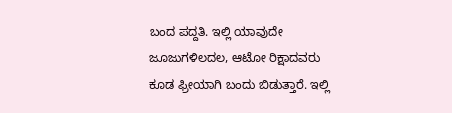ಬಂದ ಪದ್ದತಿ. ಇಲ್ಲಿ ಯಾವುದೇ ಜೂಜುಗಳಿಲದಲ, ಆಟೋ ರಿಕ್ಷಾದವರು ಕೂಡ ಫ್ರೀಯಾಗಿ ಬಂದು ಬಿಡುತ್ತಾರೆ. ಇಲ್ಲಿ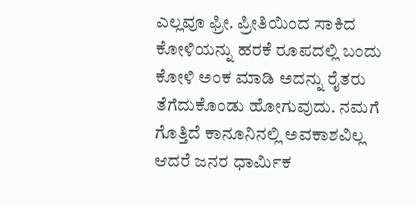ಎಲ್ಲವೂ ಫ್ರೀ. ಪ್ರೀತಿಯಿಂದ ಸಾಕಿದ ಕೋಳಿಯನ್ನು ಹರಕೆ ರೂಪದಲ್ಲಿ ಬಂದು ಕೋಳಿ ಅಂಕ ಮಾಡಿ ಅದನ್ನು ರೈತರು ತೆಗೆದುಕೊಂಡು ಹೋಗುವುದು. ನಮಗೆ ಗೊತ್ತಿದೆ ಕಾನೂನಿನಲ್ಲಿ ಅವಕಾಶವಿಲ್ಲ ಆದರೆ ಜನರ ಧಾರ್ಮಿಕ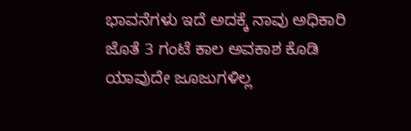ಭಾವನೆಗಳು ಇದೆ ಅದಕ್ಕೆ ನಾವು ಅಧಿಕಾರಿ ಜೊತೆ 3 ಗಂಟೆ ಕಾಲ ಅವಕಾಶ ಕೊಡಿ ಯಾವುದೇ ಜೂಜುಗಳಿಲ್ಲ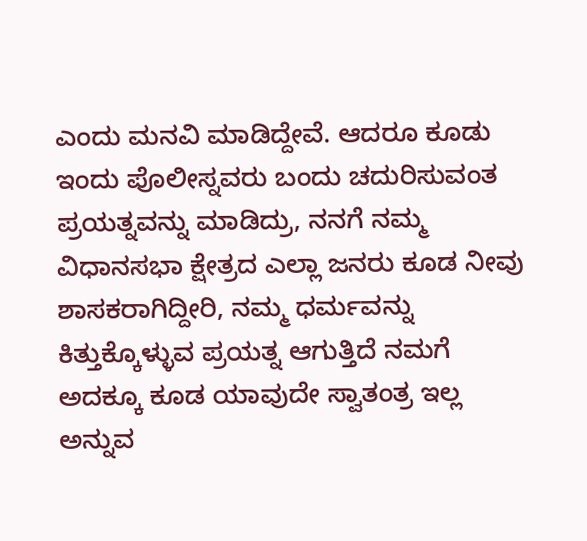ಎಂದು ಮನವಿ ಮಾಡಿದ್ದೇವೆ. ಆದರೂ ಕೂಡು ಇಂದು ಪೊಲೀಸ್ನವರು ಬಂದು ಚದುರಿಸುವಂತ ಪ್ರಯತ್ನವನ್ನು ಮಾಡಿದ್ರು, ನನಗೆ ನಮ್ಮ ವಿಧಾನಸಭಾ ಕ್ಷೇತ್ರದ ಎಲ್ಲಾ ಜನರು ಕೂಡ ನೀವು ಶಾಸಕರಾಗಿದ್ದೀರಿ, ನಮ್ಮ ಧರ್ಮವನ್ನು ಕಿತ್ತುಕ್ಕೊಳ್ಳುವ ಪ್ರಯತ್ನ ಆಗುತ್ತಿದೆ ನಮಗೆ ಅದಕ್ಕೂ ಕೂಡ ಯಾವುದೇ ಸ್ವಾತಂತ್ರ ಇಲ್ಲ ಅನ್ನುವ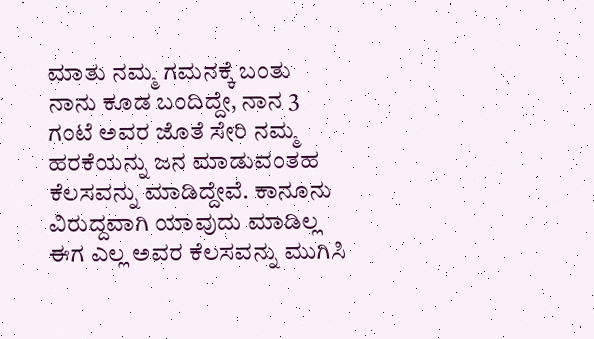ಮಾತು ನಮ್ಮ ಗಮನಕ್ಕೆ ಬಂತು ನಾನು ಕೂಡ ಬಂದಿದ್ದೇ, ನಾನ 3 ಗಂಟೆ ಅವರ ಜೊತೆ ಸೇರಿ ನಮ್ಮ ಹರಕೆಯನ್ನು ಜನ ಮಾಡುವಂತಹ ಕೆಲಸವನ್ನು ಮಾಡಿದ್ದೇವೆ. ಕಾನೂನು ವಿರುದ್ದವಾಗಿ ಯಾವುದು ಮಾಡಿಲ್ಲ ಈಗ ಎಲ್ಲ ಅವರ ಕೆಲಸವನ್ನು ಮುಗಿಸಿ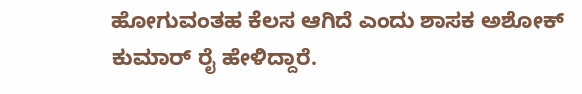ಹೋಗುವಂತಹ ಕೆಲಸ ಆಗಿದೆ ಎಂದು ಶಾಸಕ ಅಶೋಕ್ ಕುಮಾರ್ ರೈ ಹೇಳಿದ್ದಾರೆ.